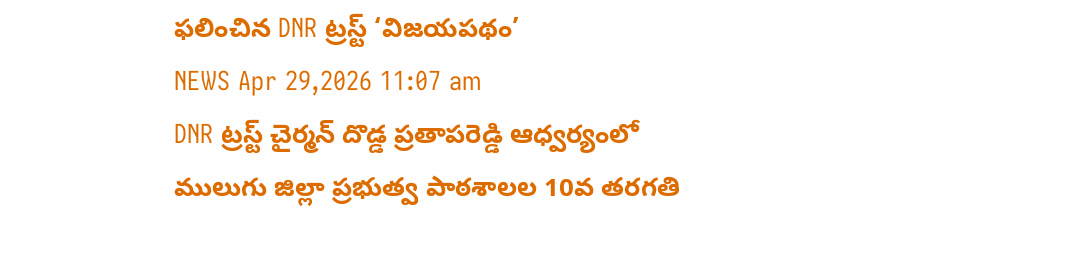ఫలించిన DNR ట్రస్ట్ ‘విజయపథం’
NEWS Apr 29,2026 11:07 am
DNR ట్రస్ట్ చైర్మన్ దొడ్డ ప్రతాపరెడ్డి ఆధ్వర్యంలో ములుగు జిల్లా ప్రభుత్వ పాఠశాలల 10వ తరగతి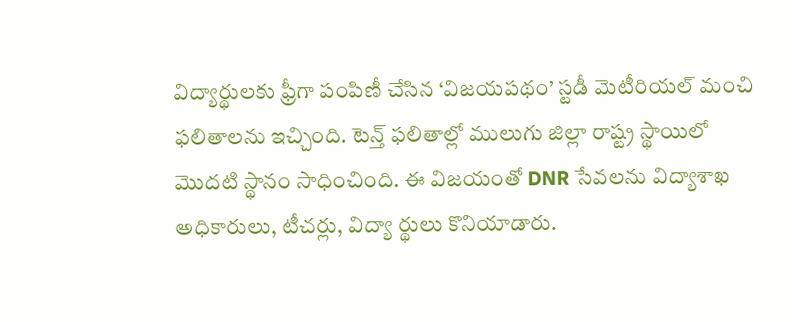విద్యార్థులకు ఫ్రీగా పంపిణీ చేసిన ‘విజయపథం’ స్టడీ మెటీరియల్ మంచి ఫలితాలను ఇచ్చింది. టెన్త్ ఫలితాల్లో ములుగు జిల్లా రాష్ట్ర స్థాయిలో మొదటి స్థానం సాధించింది. ఈ విజయంతో DNR సేవలను విద్యాశాఖ అధికారులు, టీచర్లు, విద్యా ర్థులు కొనియాడారు.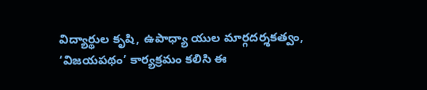విద్యార్థుల కృషి, ఉపాధ్యా యుల మార్గదర్శకత్వం, ‘విజయపథం’ కార్యక్రమం కలిసి ఈ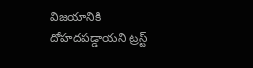విజయానికి దోహదపడ్డాయని ట్రస్ట్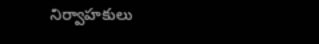నిర్వాహకులు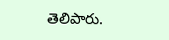తెలిపారు.